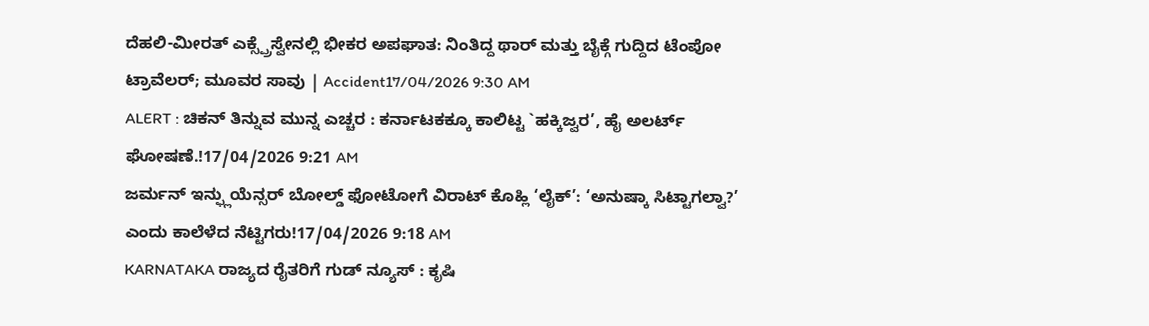ದೆಹಲಿ-ಮೀರತ್ ಎಕ್ಸ್ಪ್ರೆಸ್ವೇನಲ್ಲಿ ಭೀಕರ ಅಪಘಾತ: ನಿಂತಿದ್ದ ಥಾರ್ ಮತ್ತು ಬೈಕ್ಗೆ ಗುದ್ದಿದ ಟೆಂಪೋ ಟ್ರಾವೆಲರ್; ಮೂವರ ಸಾವು | Accident17/04/2026 9:30 AM
ALERT : ಚಿಕನ್ ತಿನ್ನುವ ಮುನ್ನ ಎಚ್ಚರ : ಕರ್ನಾಟಕಕ್ಕೂ ಕಾಲಿಟ್ಟ `ಹಕ್ಕಿಜ್ವರ’, ಹೈ ಅಲರ್ಟ್ ಘೋಷಣೆ.!17/04/2026 9:21 AM
ಜರ್ಮನ್ ಇನ್ಫ್ಲುಯೆನ್ಸರ್ ಬೋಲ್ಡ್ ಫೋಟೋಗೆ ವಿರಾಟ್ ಕೊಹ್ಲಿ ‘ಲೈಕ್’: ‘ಅನುಷ್ಕಾ ಸಿಟ್ಟಾಗಲ್ವಾ?’ ಎಂದು ಕಾಲೆಳೆದ ನೆಟ್ಟಿಗರು!17/04/2026 9:18 AM
KARNATAKA ರಾಜ್ಯದ ರೈತರಿಗೆ ಗುಡ್ ನ್ಯೂಸ್ : ಕೃಷಿ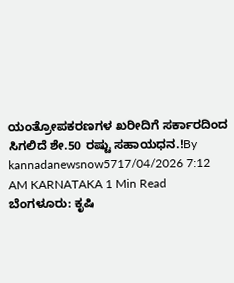ಯಂತ್ರೋಪಕರಣಗಳ ಖರೀದಿಗೆ ಸರ್ಕಾರದಿಂದ ಸಿಗಲಿದೆ ಶೇ.50 ರಷ್ಟು ಸಹಾಯಧನ.!By kannadanewsnow5717/04/2026 7:12 AM KARNATAKA 1 Min Read ಬೆಂಗಳೂರು: ಕೃಷಿ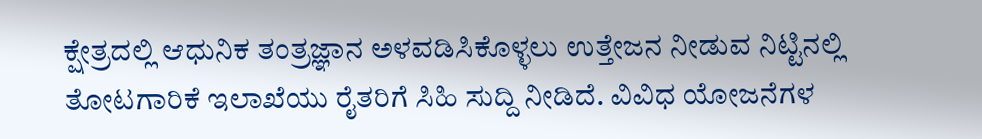ಕ್ಷೇತ್ರದಲ್ಲಿ ಆಧುನಿಕ ತಂತ್ರಜ್ಞಾನ ಅಳವಡಿಸಿಕೊಳ್ಳಲು ಉತ್ತೇಜನ ನೀಡುವ ನಿಟ್ಟಿನಲ್ಲಿ ತೋಟಗಾರಿಕೆ ಇಲಾಖೆಯು ರೈತರಿಗೆ ಸಿಹಿ ಸುದ್ದಿ ನೀಡಿದೆ. ವಿವಿಧ ಯೋಜನೆಗಳ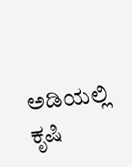ಅಡಿಯಲ್ಲಿ ಕೃಷಿ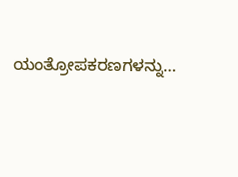ಯಂತ್ರೋಪಕರಣಗಳನ್ನು…